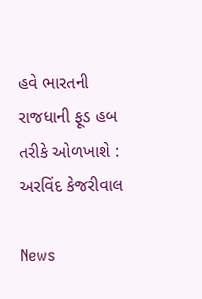હવે ભારતની રાજધાની ફૂડ હબ તરીકે ઓળખાશે : અરવિંદ કેજરીવાલ

News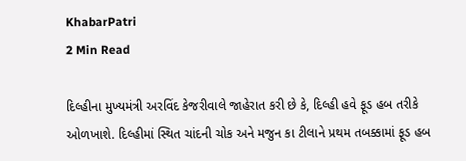KhabarPatri
2 Min Read

દિલ્હીના મુખ્યમંત્રી અરવિંદ કેજરીવાલે જાહેરાત કરી છે કે, દિલ્હી હવે ફૂડ હબ તરીકે ઓળખાશે. દિલ્હીમાં સ્થિત ચાંદની ચોક અને મજુન કા ટીલાને પ્રથમ તબક્કામાં ફૂડ હબ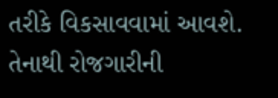તરીકે વિકસાવવામાં આવશે. તેનાથી રોજગારીની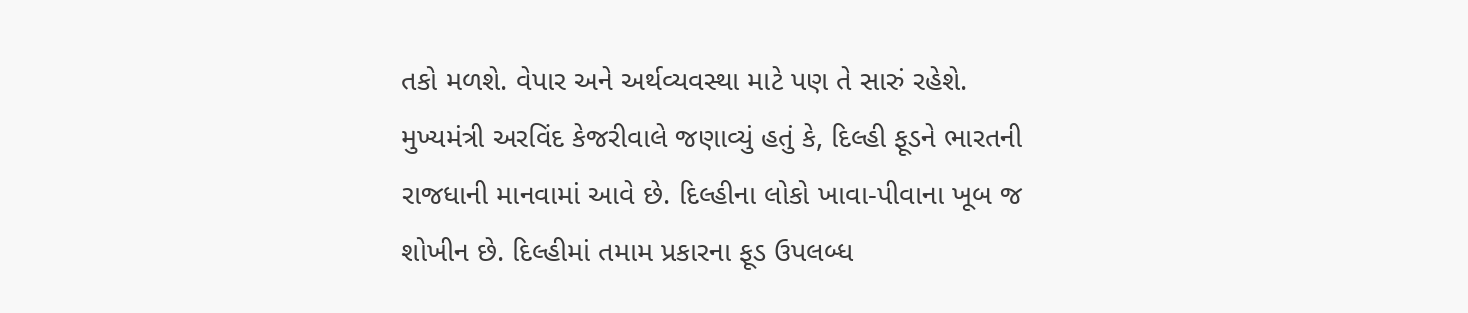તકો મળશે. વેપાર અને અર્થવ્યવસ્થા માટે પણ તે સારું રહેશે. મુખ્યમંત્રી અરવિંદ કેજરીવાલે જણાવ્યું હતું કે, દિલ્હી ફૂડને ભારતની રાજધાની માનવામાં આવે છે. દિલ્હીના લોકો ખાવા-પીવાના ખૂબ જ શોખીન છે. દિલ્હીમાં તમામ પ્રકારના ફૂડ ઉપલબ્ધ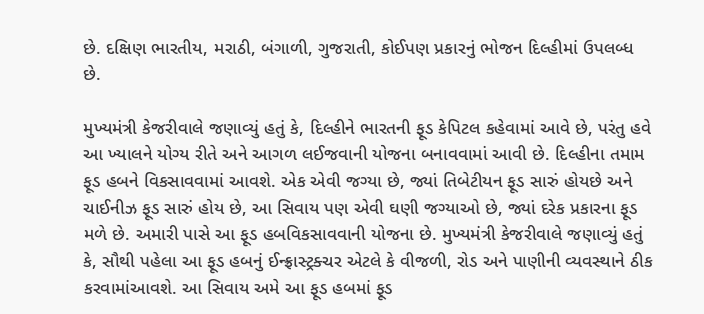છે. દક્ષિણ ભારતીય, મરાઠી, બંગાળી, ગુજરાતી, કોઈપણ પ્રકારનું ભોજન દિલ્હીમાં ઉપલબ્ધ છે.

મુખ્યમંત્રી કેજરીવાલે જણાવ્યું હતું કે, દિલ્હીને ભારતની ફૂડ કેપિટલ કહેવામાં આવે છે, પરંતુ હવે આ ખ્યાલને યોગ્ય રીતે અને આગળ લઈજવાની યોજના બનાવવામાં આવી છે. દિલ્હીના તમામ ફૂડ હબને વિકસાવવામાં આવશે. એક એવી જગ્યા છે, જ્યાં તિબેટીયન ફૂડ સારું હોયછે અને ચાઈનીઝ ફૂડ સારું હોય છે, આ સિવાય પણ એવી ઘણી જગ્યાઓ છે, જ્યાં દરેક પ્રકારના ફૂડ મળે છે. અમારી પાસે આ ફૂડ હબવિકસાવવાની યોજના છે. મુખ્યમંત્રી કેજરીવાલે જણાવ્યું હતું કે, સૌથી પહેલા આ ફૂડ હબનું ઈન્ફ્રાસ્ટ્રક્ચર એટલે કે વીજળી, રોડ અને પાણીની વ્યવસ્થાને ઠીક કરવામાંઆવશે. આ સિવાય અમે આ ફૂડ હબમાં ફૂડ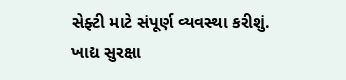સેફ્ટી માટે સંપૂર્ણ વ્યવસ્થા કરીશું. ખાદ્ય સુરક્ષા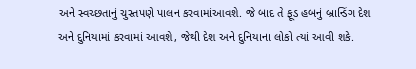અને સ્વચ્છતાનું ચુસ્તપણે પાલન કરવામાંઆવશે. જે બાદ તે ફૂડ હબનું બ્રાન્ડિંગ દેશ અને દુનિયામાં કરવામાં આવશે, જેથી દેશ અને દુનિયાના લોકો ત્યાં આવી શકે.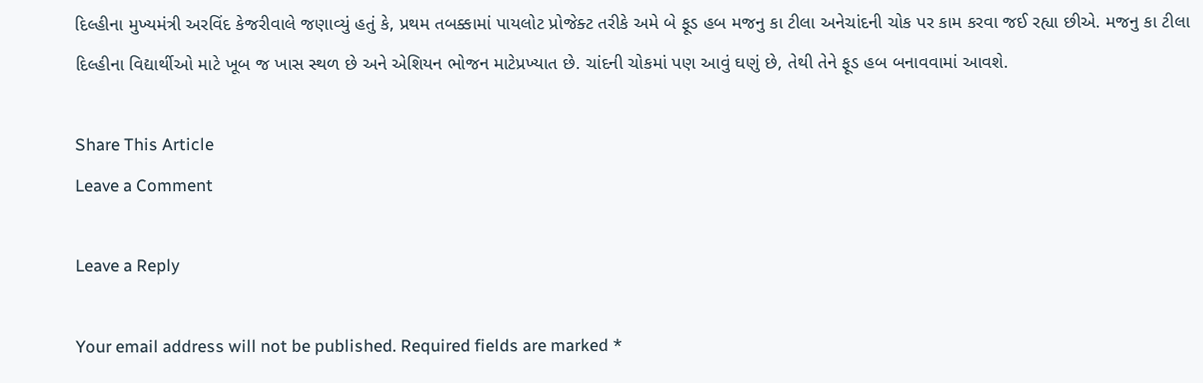દિલ્હીના મુખ્યમંત્રી અરવિંદ કેજરીવાલે જણાવ્યું હતું કે, પ્રથમ તબક્કામાં પાયલોટ પ્રોજેક્ટ તરીકે અમે બે ફૂડ હબ મજનુ કા ટીલા અનેચાંદની ચોક પર કામ કરવા જઈ રહ્યા છીએ. મજનુ કા ટીલા દિલ્હીના વિદ્યાર્થીઓ માટે ખૂબ જ ખાસ સ્થળ છે અને એશિયન ભોજન માટેપ્રખ્યાત છે. ચાંદની ચોકમાં પણ આવું ઘણું છે, તેથી તેને ફૂડ હબ બનાવવામાં આવશે.

Share This Article
Leave a Comment

Leave a Reply

Your email address will not be published. Required fields are marked *